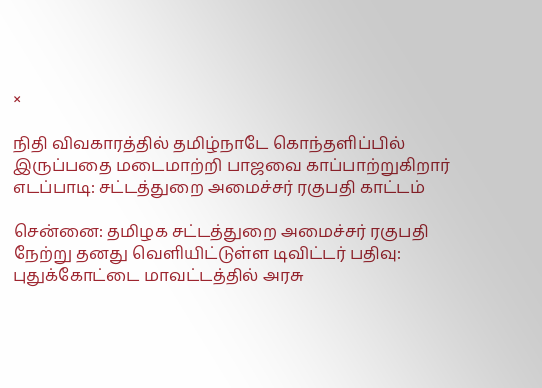×

நிதி விவகாரத்தில் தமிழ்நாடே கொந்தளிப்பில் இருப்பதை மடைமாற்றி பாஜவை காப்பாற்றுகிறார் எடப்பாடி: சட்டத்துறை அமைச்சர் ரகுபதி காட்டம்

சென்னை: தமிழக சட்டத்துறை அமைச்சர் ரகுபதி நேற்று தனது வெளியிட்டுள்ள டிவிட்டர் பதிவு: புதுக்கோட்டை மாவட்டத்தில் அரசு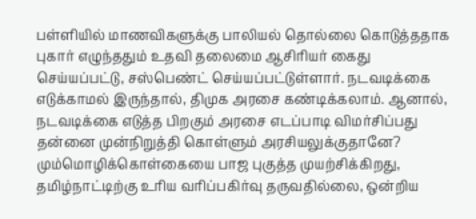பள்ளியில் மாணவிகளுக்கு பாலியல் தொல்லை கொடுத்ததாக புகார் எழுந்ததும் உதவி தலைமை ஆசிரியர் கைது செய்யப்பட்டு, சஸ்பெண்ட் செய்யப்பட்டுள்ளார். நடவடிக்கை எடுக்காமல் இருந்தால், திமுக அரசை கண்டிக்கலாம். ஆனால், நடவடிக்கை எடுத்த பிறகும் அரசை எடப்பாடி விமர்சிப்பது தன்னை முன்நிறுத்தி கொள்ளும் அரசியலுக்குதானே? மும்மொழிக்கொள்கையை பாஜ புகுத்த முயற்சிக்கிறது, தமிழ்நாட்டிற்கு உரிய வரிப்பகிர்வு தருவதில்லை, ஒன்றிய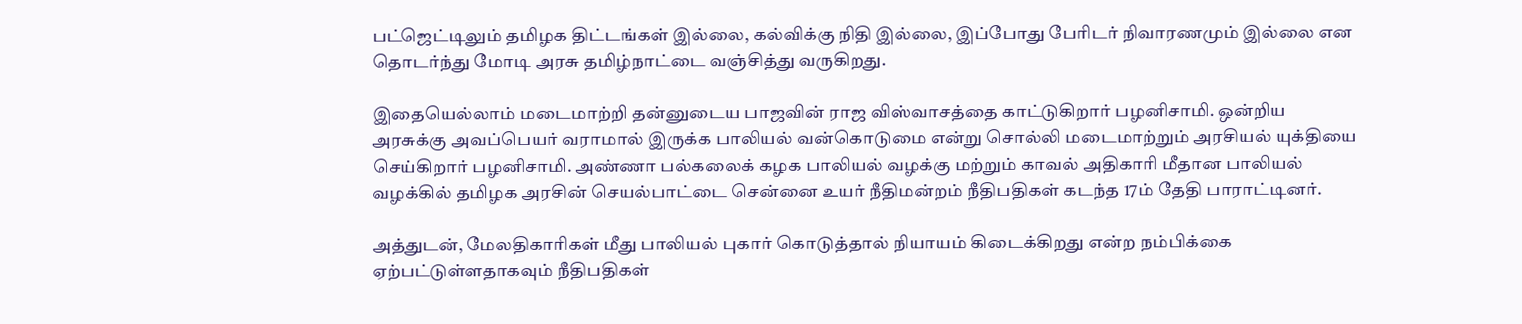பட்ஜெட்டிலும் தமிழக திட்டங்கள் இல்லை, கல்விக்கு நிதி இல்லை, இப்போது பேரிடர் நிவாரணமும் இல்லை என தொடர்ந்து மோடி அரசு தமிழ்நாட்டை வஞ்சித்து வருகிறது.

இதையெல்லாம் மடைமாற்றி தன்னுடைய பாஜவின் ராஜ விஸ்வாசத்தை காட்டுகிறார் பழனிசாமி. ஒன்றிய அரசுக்கு அவப்பெயர் வராமால் இருக்க பாலியல் வன்கொடுமை என்று சொல்லி மடைமாற்றும் அரசியல் யுக்தியை செய்கிறார் பழனிசாமி. அண்ணா பல்கலைக் கழக பாலியல் வழக்கு மற்றும் காவல் அதிகாரி மீதான பாலியல் வழக்கில் தமிழக அரசின் செயல்பாட்டை சென்னை உயர் நீதிமன்றம் நீதிபதிகள் கடந்த 17ம் தேதி பாராட்டினர்.

அத்துடன், மேலதிகாரிகள் மீது பாலியல் புகார் கொடுத்தால் நியாயம் கிடைக்கிறது என்ற நம்பிக்கை ஏற்பட்டுள்ளதாகவும் நீதிபதிகள்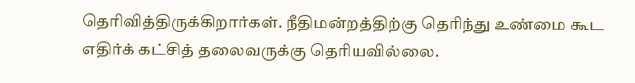தெரிவித்திருக்கிறார்கள். நீதிமன்றத்திற்கு தெரிந்து உண்மை கூட எதிர்க் கட்சித் தலைவருக்கு தெரியவில்லை.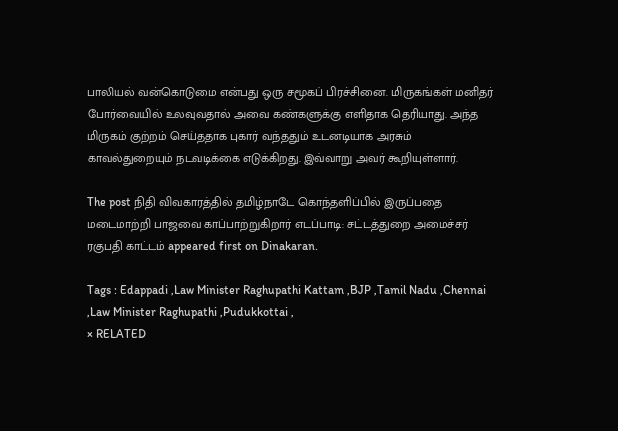பாலியல் வன்கொடுமை என்பது ஒரு சமூகப் பிரச்சினை. மிருகங்கள் மனிதர் போர்வையில் உலவுவதால் அவை கண்களுக்கு எளிதாக தெரியாது. அந்த மிருகம் குற்றம் செய்ததாக புகார் வந்ததும் உடனடியாக அரசும் காவல்துறையும் நடவடிக்கை எடுக்கிறது. இவ்வாறு அவர் கூறியுள்ளார்.

The post நிதி விவகாரத்தில் தமிழ்நாடே கொந்தளிப்பில் இருப்பதை மடைமாற்றி பாஜவை காப்பாற்றுகிறார் எடப்பாடி: சட்டத்துறை அமைச்சர் ரகுபதி காட்டம் appeared first on Dinakaran.

Tags : Edappadi ,Law Minister Raghupathi Kattam ,BJP ,Tamil Nadu ,Chennai ,Law Minister Raghupathi ,Pudukkottai ,
× RELATED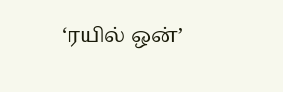‘ரயில் ஒன்’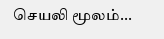செயலி மூலம்...